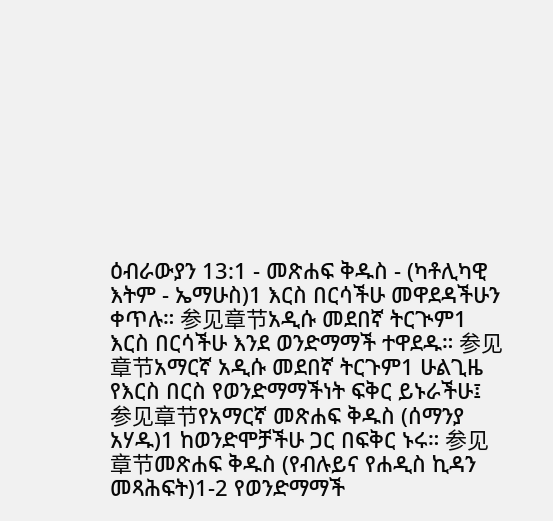ዕብራውያን 13:1 - መጽሐፍ ቅዱስ - (ካቶሊካዊ እትም - ኤማሁስ)1 እርስ በርሳችሁ መዋደዳችሁን ቀጥሉ። 参见章节አዲሱ መደበኛ ትርጒም1 እርስ በርሳችሁ እንደ ወንድማማች ተዋደዱ። 参见章节አማርኛ አዲሱ መደበኛ ትርጉም1 ሁልጊዜ የእርስ በርስ የወንድማማችነት ፍቅር ይኑራችሁ፤ 参见章节የአማርኛ መጽሐፍ ቅዱስ (ሰማንያ አሃዱ)1 ከወንድሞቻችሁ ጋር በፍቅር ኑሩ። 参见章节መጽሐፍ ቅዱስ (የብሉይና የሐዲስ ኪዳን መጻሕፍት)1-2 የወንድማማች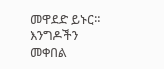መዋደድ ይኑር። እንግዶችን መቀበል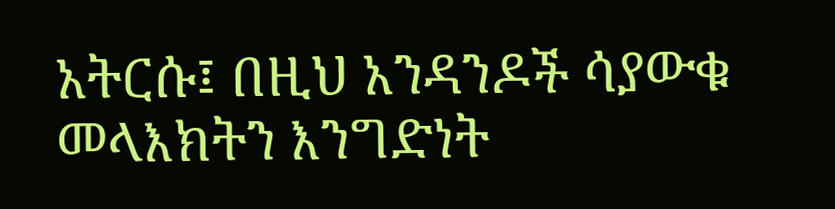አትርሱ፤ በዚህ አንዳንዶች ሳያውቁ መላእክትን እንግድነት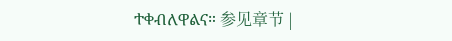ተቀብለዋልና። 参见章节 |